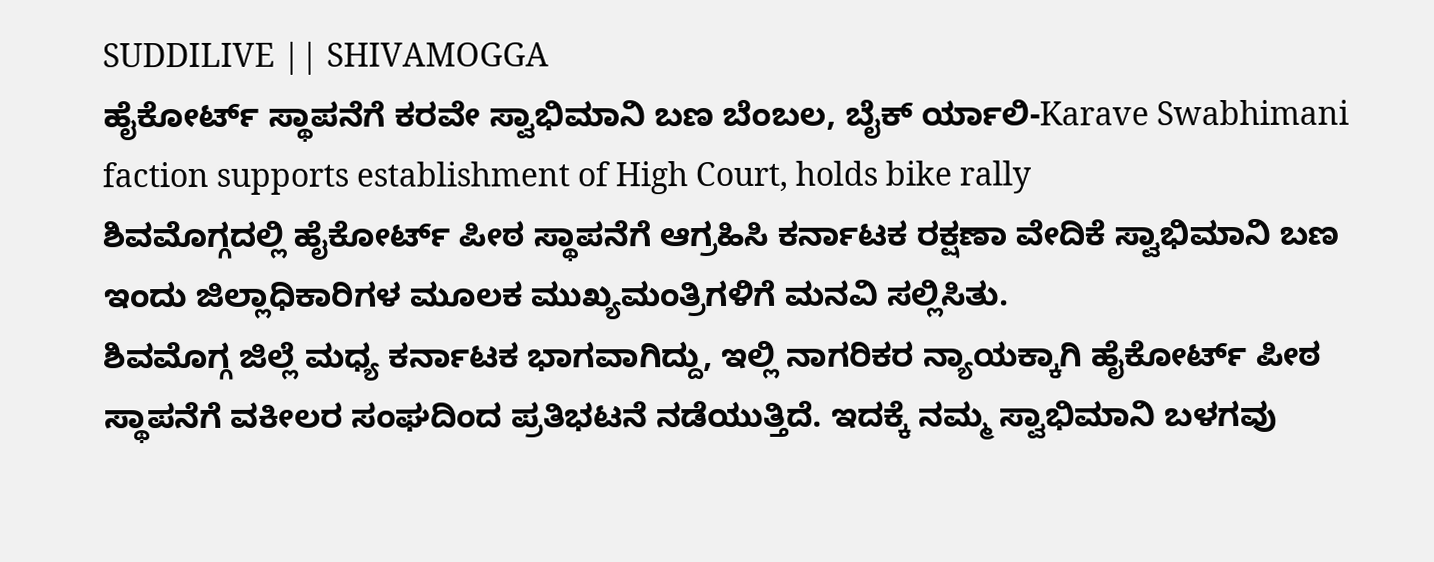SUDDILIVE || SHIVAMOGGA
ಹೈಕೋರ್ಟ್ ಸ್ಥಾಪನೆಗೆ ಕರವೇ ಸ್ವಾಭಿಮಾನಿ ಬಣ ಬೆಂಬಲ, ಬೈಕ್ ರ್ಯಾಲಿ-Karave Swabhimani faction supports establishment of High Court, holds bike rally
ಶಿವಮೊಗ್ಗದಲ್ಲಿ ಹೈಕೋರ್ಟ್ ಪೀಠ ಸ್ಥಾಪನೆಗೆ ಆಗ್ರಹಿಸಿ ಕರ್ನಾಟಕ ರಕ್ಷಣಾ ವೇದಿಕೆ ಸ್ವಾಭಿಮಾನಿ ಬಣ ಇಂದು ಜಿಲ್ಲಾಧಿಕಾರಿಗಳ ಮೂಲಕ ಮುಖ್ಯಮಂತ್ರಿಗಳಿಗೆ ಮನವಿ ಸಲ್ಲಿಸಿತು.
ಶಿವಮೊಗ್ಗ ಜಿಲ್ಲೆ ಮಧ್ಯ ಕರ್ನಾಟಕ ಭಾಗವಾಗಿದ್ದು, ಇಲ್ಲಿ ನಾಗರಿಕರ ನ್ಯಾಯಕ್ಕಾಗಿ ಹೈಕೋರ್ಟ್ ಪೀಠ ಸ್ಥಾಪನೆಗೆ ವಕೀಲರ ಸಂಘದಿಂದ ಪ್ರತಿಭಟನೆ ನಡೆಯುತ್ತಿದೆ. ಇದಕ್ಕೆ ನಮ್ಮ ಸ್ವಾಭಿಮಾನಿ ಬಳಗವು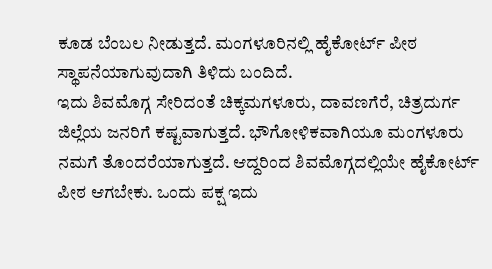ಕೂಡ ಬೆಂಬಲ ನೀಡುತ್ತದೆ. ಮಂಗಳೂರಿನಲ್ಲಿ ಹೈಕೋರ್ಟ್ ಪೀಠ ಸ್ಥಾಪನೆಯಾಗುವುದಾಗಿ ತಿಳಿದು ಬಂದಿದೆ.
ಇದು ಶಿವಮೊಗ್ಗ ಸೇರಿದಂತೆ ಚಿಕ್ಕಮಗಳೂರು, ದಾವಣಗೆರೆ, ಚಿತ್ರದುರ್ಗ ಜಿಲ್ಲೆಯ ಜನರಿಗೆ ಕಷ್ಟವಾಗುತ್ತದೆ. ಭೌಗೋಳಿಕವಾಗಿಯೂ ಮಂಗಳೂರು ನಮಗೆ ತೊಂದರೆಯಾಗುತ್ತದೆ. ಆದ್ದರಿಂದ ಶಿವಮೊಗ್ಗದಲ್ಲಿಯೇ ಹೈಕೋರ್ಟ್ ಪೀಠ ಆಗಬೇಕು. ಒಂದು ಪಕ್ಷ ಇದು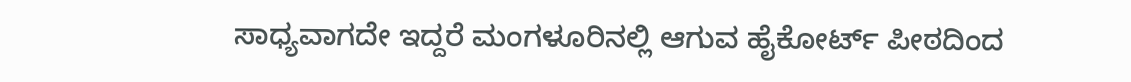ಸಾಧ್ಯವಾಗದೇ ಇದ್ದರೆ ಮಂಗಳೂರಿನಲ್ಲಿ ಆಗುವ ಹೈಕೋರ್ಟ್ ಪೀಠದಿಂದ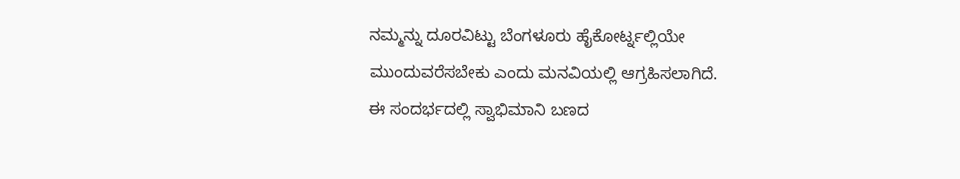ನಮ್ಮನ್ನು ದೂರವಿಟ್ಟು ಬೆಂಗಳೂರು ಹೈಕೋರ್ಟ್ನಲ್ಲಿಯೇ ಮುಂದುವರೆಸಬೇಕು ಎಂದು ಮನವಿಯಲ್ಲಿ ಆಗ್ರಹಿಸಲಾಗಿದೆ.
ಈ ಸಂದರ್ಭದಲ್ಲಿ ಸ್ವಾಭಿಮಾನಿ ಬಣದ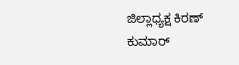ಜಿಲ್ಲಾಧ್ಯಕ್ಷ ಕಿರಣ್ ಕುಮಾರ್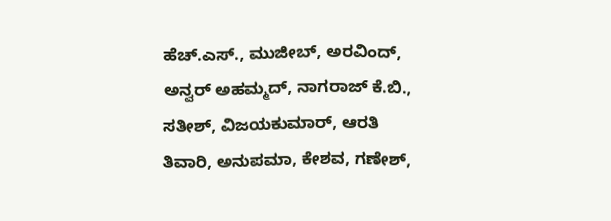ಹೆಚ್.ಎಸ್., ಮುಜೀಬ್, ಅರವಿಂದ್, ಅನ್ವರ್ ಅಹಮ್ಮದ್, ನಾಗರಾಜ್ ಕೆ.ಬಿ., ಸತೀಶ್, ವಿಜಯಕುಮಾರ್, ಆರತಿ ತಿವಾರಿ, ಅನುಪಮಾ, ಕೇಶವ, ಗಣೇಶ್,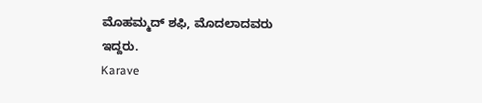ಮೊಹಮ್ಮದ್ ಶಫಿ, ಮೊದಲಾದವರು ಇದ್ದರು.
Karave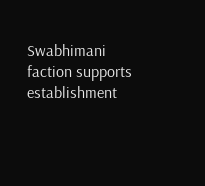Swabhimani faction supports establishment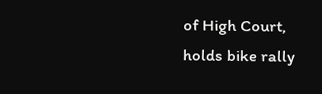of High Court, holds bike rally